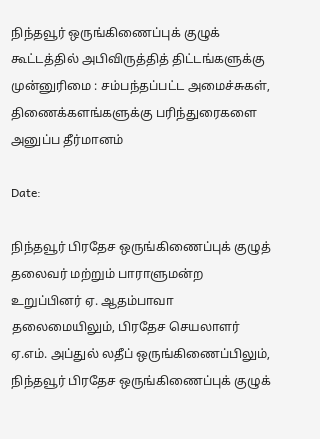நிந்தவூர் ஒருங்கிணைப்புக் குழுக் கூட்டத்தில் அபிவிருத்தித் திட்டங்களுக்கு முன்னுரிமை : சம்பந்தப்பட்ட அமைச்சுகள், திணைக்களங்களுக்கு பரிந்துரைகளை அனுப்ப தீர்மானம்

Date:

நிந்தவூர் பிரதேச ஒருங்கிணைப்புக் குழுத் தலைவர் மற்றும் பாராளுமன்ற உறுப்பினர் ஏ. ஆதம்பாவா தலைமையிலும், பிரதேச செயலாளர் ஏ.எம். அப்துல் லதீப் ஒருங்கிணைப்பிலும், நிந்தவூர் பிரதேச ஒருங்கிணைப்புக் குழுக்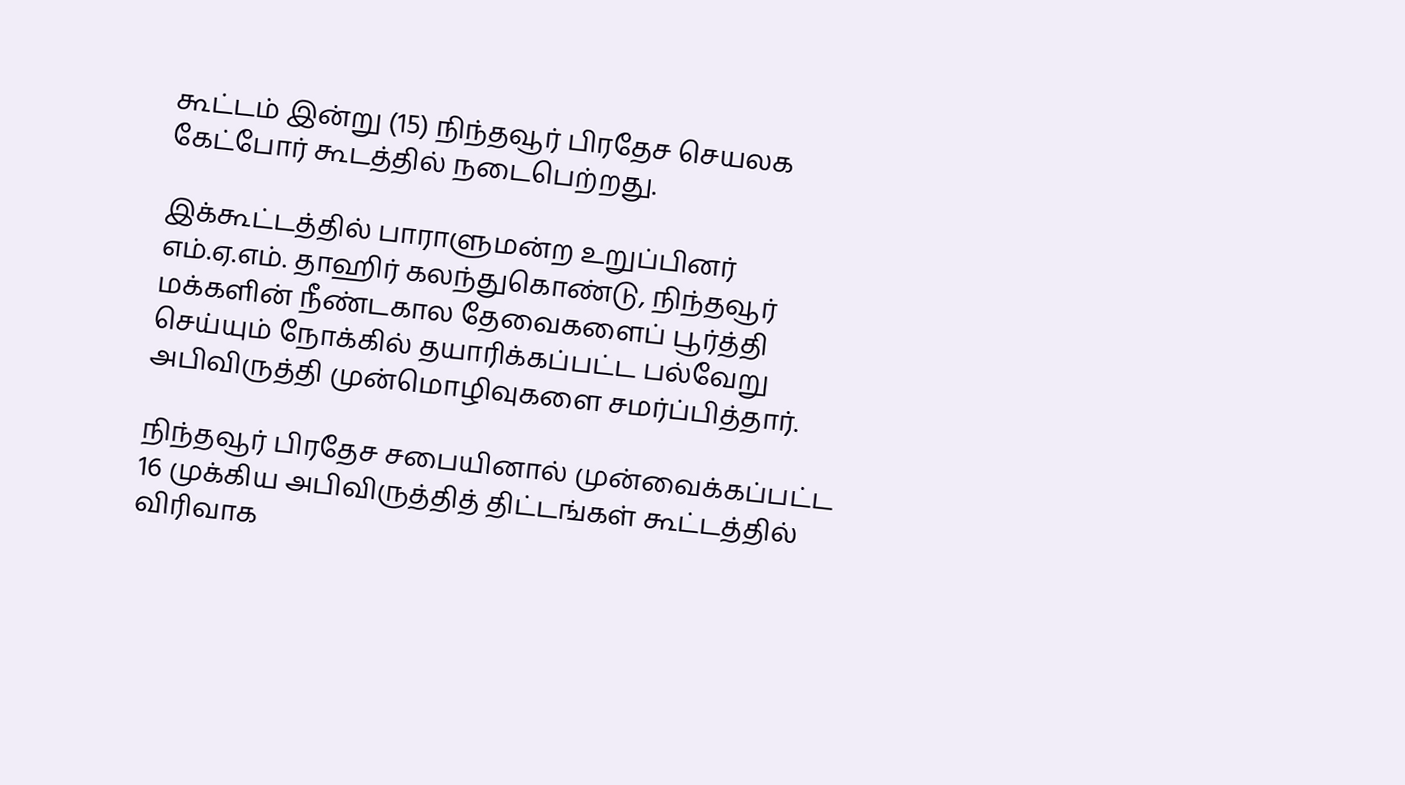கூட்டம் இன்று (15) நிந்தவூர் பிரதேச செயலக கேட்போர் கூடத்தில் நடைபெற்றது.

இக்கூட்டத்தில் பாராளுமன்ற உறுப்பினர் எம்.ஏ.எம். தாஹிர் கலந்துகொண்டு, நிந்தவூர் மக்களின் நீண்டகால தேவைகளைப் பூர்த்தி செய்யும் நோக்கில் தயாரிக்கப்பட்ட பல்வேறு அபிவிருத்தி முன்மொழிவுகளை சமர்ப்பித்தார்.

நிந்தவூர் பிரதேச சபையினால் முன்வைக்கப்பட்ட 16 முக்கிய அபிவிருத்தித் திட்டங்கள் கூட்டத்தில் விரிவாக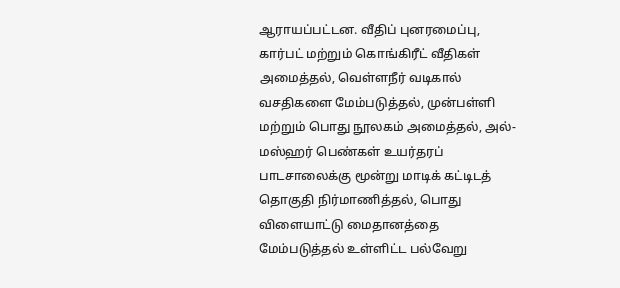ஆராயப்பட்டன. வீதிப் புனரமைப்பு, கார்பட் மற்றும் கொங்கிரீட் வீதிகள் அமைத்தல், வெள்ளநீர் வடிகால் வசதிகளை மேம்படுத்தல், முன்பள்ளி மற்றும் பொது நூலகம் அமைத்தல், அல்-மஸ்ஹர் பெண்கள் உயர்தரப் பாடசாலைக்கு மூன்று மாடிக் கட்டிடத் தொகுதி நிர்மாணித்தல், பொது விளையாட்டு மைதானத்தை மேம்படுத்தல் உள்ளிட்ட பல்வேறு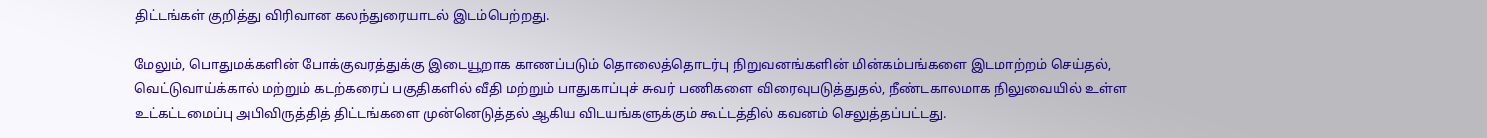திட்டங்கள் குறித்து விரிவான கலந்துரையாடல் இடம்பெற்றது.

மேலும், பொதுமக்களின் போக்குவரத்துக்கு இடையூறாக காணப்படும் தொலைத்தொடர்பு நிறுவனங்களின் மின்கம்பங்களை இடமாற்றம் செய்தல், வெட்டுவாய்க்கால் மற்றும் கடற்கரைப் பகுதிகளில் வீதி மற்றும் பாதுகாப்புச் சுவர் பணிகளை விரைவுபடுத்துதல், நீண்டகாலமாக நிலுவையில் உள்ள உட்கட்டமைப்பு அபிவிருத்தித் திட்டங்களை முன்னெடுத்தல் ஆகிய விடயங்களுக்கும் கூட்டத்தில் கவனம் செலுத்தப்பட்டது.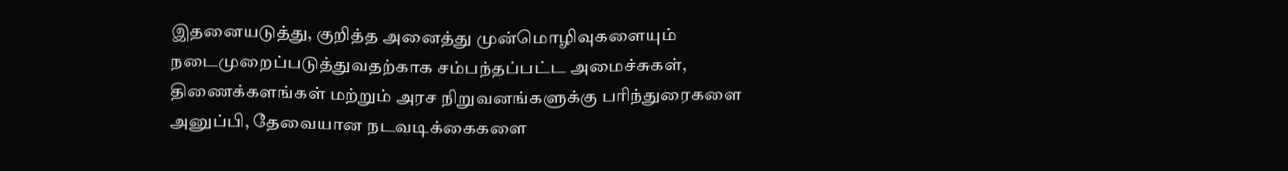இதனையடுத்து, குறித்த அனைத்து முன்மொழிவுகளையும் நடைமுறைப்படுத்துவதற்காக சம்பந்தப்பட்ட அமைச்சுகள், திணைக்களங்கள் மற்றும் அரச நிறுவனங்களுக்கு பரிந்துரைகளை அனுப்பி, தேவையான நடவடிக்கைகளை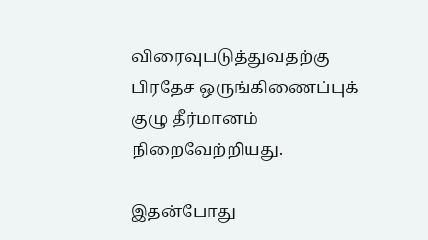விரைவுபடுத்துவதற்கு பிரதேச ஒருங்கிணைப்புக் குழு தீர்மானம் நிறைவேற்றியது.

இதன்போது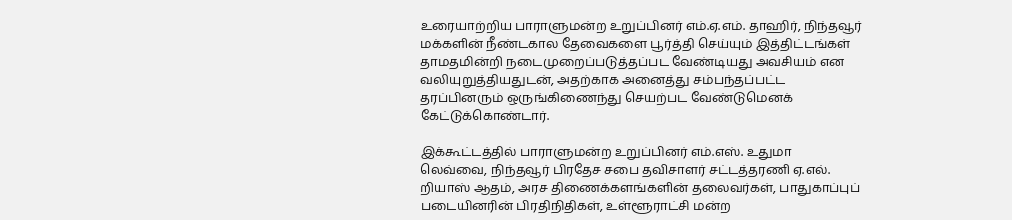உரையாற்றிய பாராளுமன்ற உறுப்பினர் எம்.ஏ.எம். தாஹிர், நிந்தவூர் மக்களின் நீண்டகால தேவைகளை பூர்த்தி செய்யும் இத்திட்டங்கள் தாமதமின்றி நடைமுறைப்படுத்தப்பட வேண்டியது அவசியம் என வலியுறுத்தியதுடன், அதற்காக அனைத்து சம்பந்தப்பட்ட தரப்பினரும் ஒருங்கிணைந்து செயற்பட வேண்டுமெனக் கேட்டுக்கொண்டார்.

இக்கூட்டத்தில் பாராளுமன்ற உறுப்பினர் எம்.எஸ். உதுமா லெவ்வை, நிந்தவூர் பிரதேச சபை தவிசாளர் சட்டத்தரணி ஏ.எல். றியாஸ் ஆதம், அரச திணைக்களங்களின் தலைவர்கள், பாதுகாப்புப் படையினரின் பிரதிநிதிகள், உள்ளூராட்சி மன்ற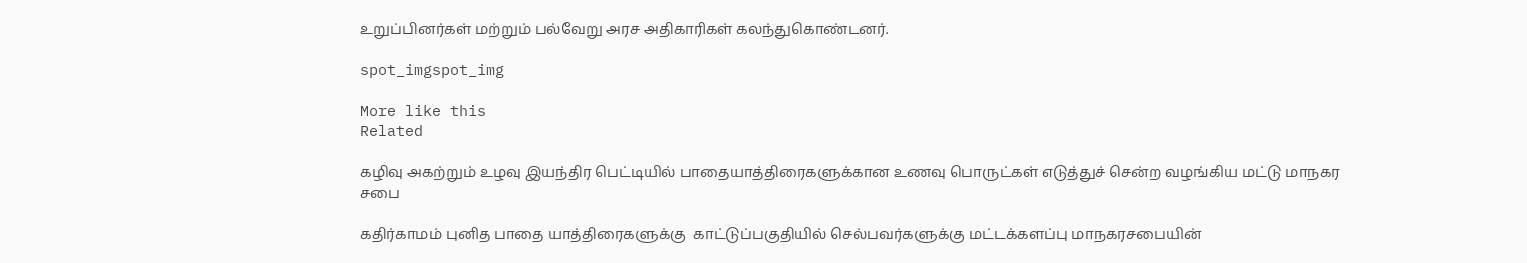உறுப்பினர்கள் மற்றும் பல்வேறு அரச அதிகாரிகள் கலந்துகொண்டனர்.

spot_imgspot_img

More like this
Related

கழிவு அகற்றும் உழவு இயந்திர பெட்டியில் பாதையாத்திரைகளுக்கான உணவு பொருட்கள் எடுத்துச் சென்ற வழங்கிய மட்டு மாநகர சபை

கதிர்காமம் புனித பாதை யாத்திரைகளுக்கு  காட்டுப்பகுதியில் செல்பவர்களுக்கு மட்டக்களப்பு மாநகரசபையின்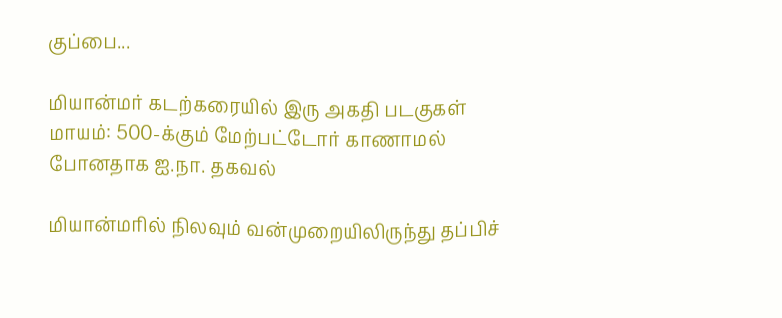குப்பை...

மியான்மர் கடற்கரையில் இரு அகதி படகுகள் மாயம்: 500-க்கும் மேற்பட்டோர் காணாமல் போனதாக ஐ.நா. தகவல்

மியான்மரில் நிலவும் வன்முறையிலிருந்து தப்பிச்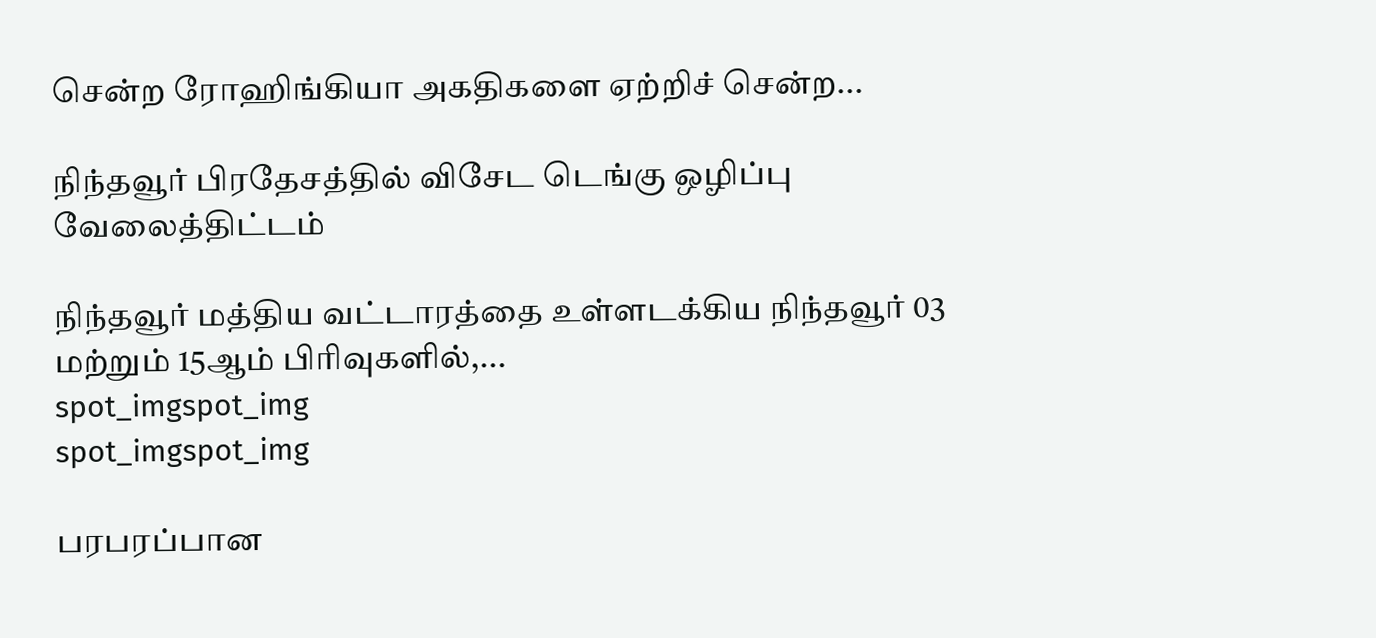சென்ற ரோஹிங்கியா அகதிகளை ஏற்றிச் சென்ற...

நிந்தவூர் பிரதேசத்தில் விசேட டெங்கு ஒழிப்பு வேலைத்திட்டம்

நிந்தவூர் மத்திய வட்டாரத்தை உள்ளடக்கிய நிந்தவூர் 03 மற்றும் 15ஆம் பிரிவுகளில்,...
spot_imgspot_img
spot_imgspot_img

பரபரப்பான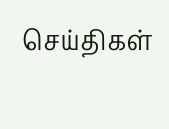செய்திகள்